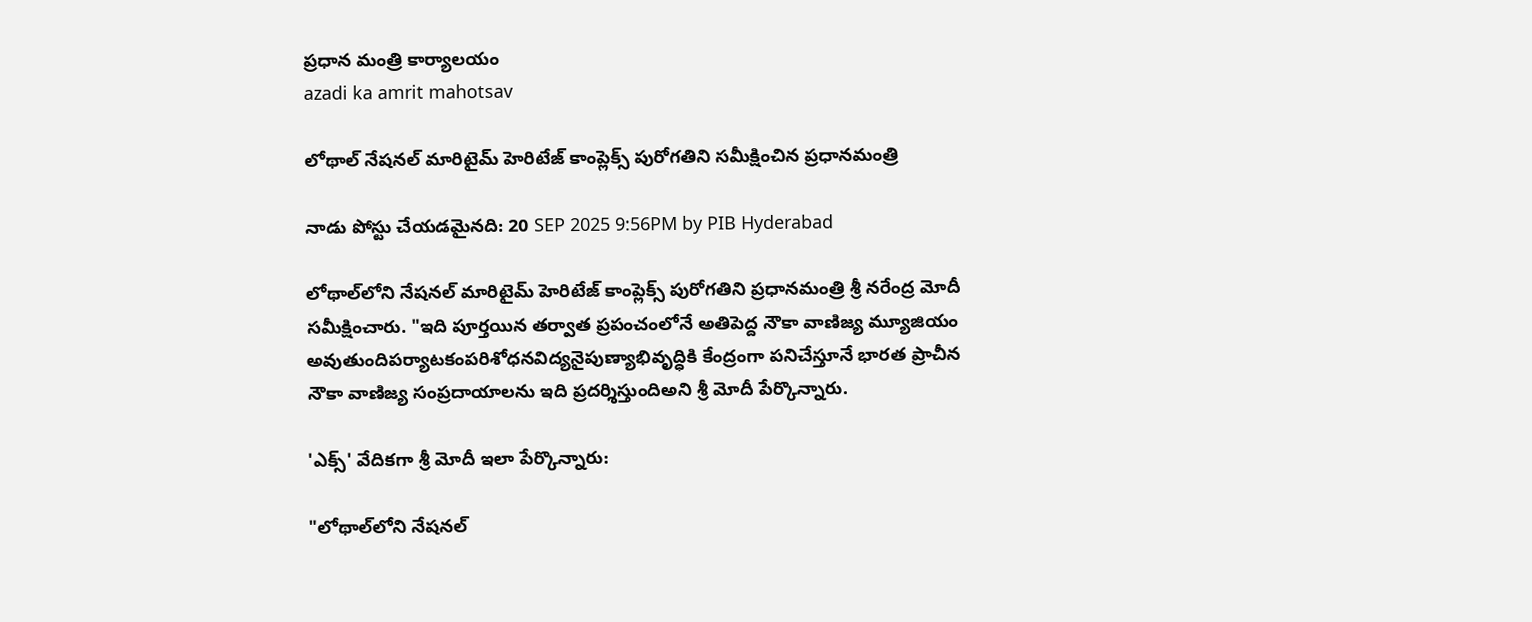ప్రధాన మంత్రి కార్యాలయం
azadi ka amrit mahotsav

లోథాల్‌ నేషనల్ మారిటైమ్ హెరిటేజ్ కాంప్లెక్స్ పురోగతిని సమీక్షించిన ప్రధానమంత్రి

నాడు పోస్టు చేయడమైనది: 20 SEP 2025 9:56PM by PIB Hyderabad

లోథాల్‌లోని నేషనల్ మారిటైమ్ హెరిటేజ్ కాంప్లెక్స్ పురోగతిని ప్రధానమంత్రి శ్రీ నరేంద్ర మోదీ సమీక్షించారు. "ఇది పూర్తయిన తర్వాత ప్రపంచంలోనే అతిపెద్ద నౌకా వాణిజ్య మ్యూజియం అవుతుందిపర్యాటకంపరిశోధనవిద్యనైపుణ్యాభివృద్ధికి కేంద్రంగా పనిచేస్తూనే భారత ప్రాచీన నౌకా వాణిజ్య సంప్రదాయాలను ఇది ప్రదర్శిస్తుందిఅని శ్రీ మోదీ పేర్కొన్నారు.

'ఎక్స్' వేదికగా శ్రీ మోదీ ఇలా పేర్కొన్నారు:

"లోథాల్‌లోని నేషనల్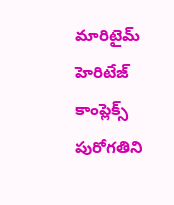మారిటైమ్ హెరిటేజ్ కాంప్లెక్స్ పురోగతిని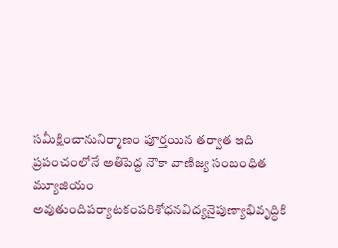సమీక్షించానునిర్మాణం పూర్తయిన తర్వాత ఇది ప్రపంచంలోనే అతిపెద్ద నౌకా వాణిజ్య సంబంధిత మ్యూజియం అవుతుందిపర్యాటకంపరిశోధనవిద్యనైపుణ్యాభివృద్ధికి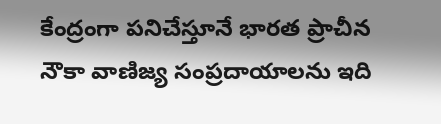కేంద్రంగా పనిచేస్తూనే భారత ప్రాచీన నౌకా వాణిజ్య సంప్రదాయాలను ఇది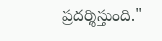ప్రదర్శిస్తుంది."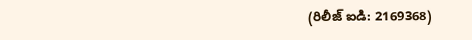(రిలీజ్ ఐడి: 2169368)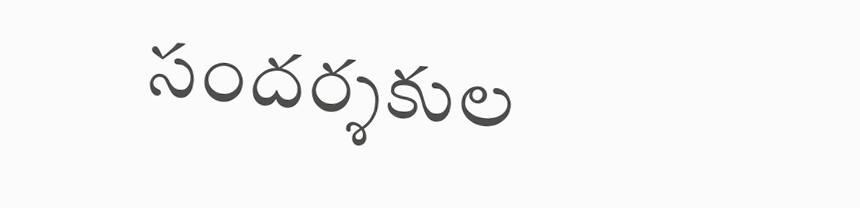సందర్శకుల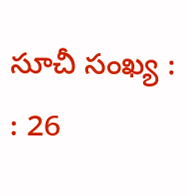సూచీ సంఖ్య : : 26